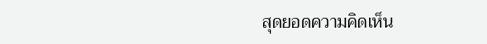สุดยอดความคิดเห็น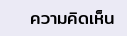ความคิดเห็น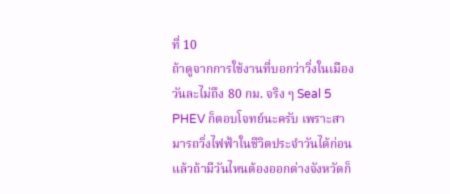ที่ 10
ถ้าดูจากการใช้งานที่บอกว่าวิ่งในเมืองวันละไม่ถึง 80 กม. จริง ๆ Seal 5 PHEV ก็ตอบโจทย์นะครับ เพราะสามารถวิ่งไฟฟ้าในชีวิตประจำวันได้ก่อน แล้วถ้ามีวันไหนต้องออกต่างจังหวัดก็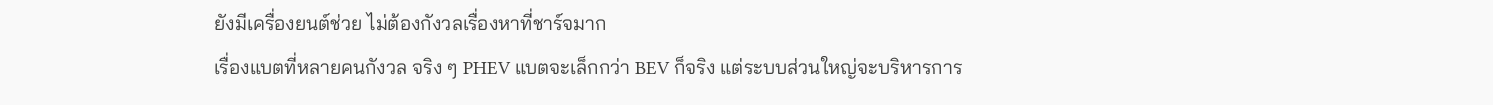ยังมีเครื่องยนต์ช่วย ไม่ต้องกังวลเรื่องหาที่ชาร์จมาก
เรื่องแบตที่หลายคนกังวล จริง ๆ PHEV แบตจะเล็กกว่า BEV ก็จริง แต่ระบบส่วนใหญ่จะบริหารการ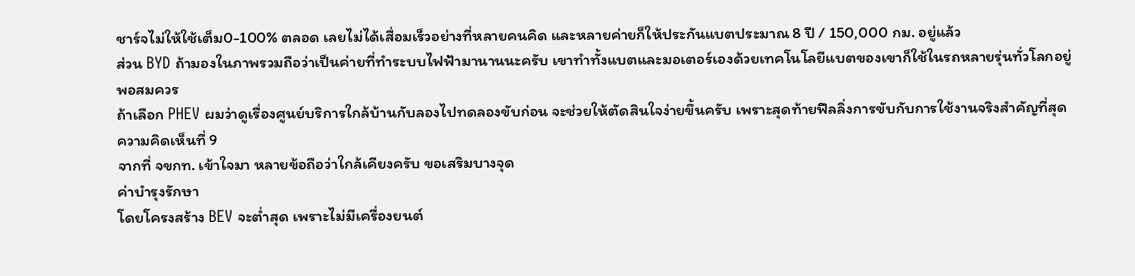ชาร์จไม่ให้ใช้เต็ม0-100% ตลอด เลยไม่ได้เสื่อมเร็วอย่างที่หลายคนคิด และหลายค่ายก็ให้ประกันแบตประมาณ 8 ปี / 150,000 กม. อยู่แล้ว
ส่วน BYD ถ้ามองในภาพรวมถือว่าเป็นค่ายที่ทำระบบไฟฟ้ามานานนะครับ เขาทำทั้งแบตและมอเตอร์เองด้วยเทคโนโลยีแบตของเขาก็ใช้ในรถหลายรุ่นทั่วโลกอยู่พอสมควร
ถ้าเลือก PHEV ผมว่าดูเรื่องศูนย์บริการใกล้บ้านกับลองไปทดลองขับก่อน จะช่วยให้ตัดสินใจง่ายขึ้นครับ เพราะสุดท้ายฟีลลิ่งการขับกับการใช้งานจริงสำคัญที่สุด
ความคิดเห็นที่ 9
จากที่ จขกท. เข้าใจมา หลายข้อถือว่าใกล้เคียงครับ ขอเสริมบางจุด
ค่าบำรุงรักษา
โดยโครงสร้าง BEV จะต่ำสุด เพราะไม่มีเครื่องยนต์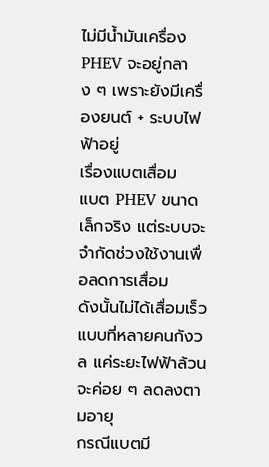ไม่มีน้ำมันเครื่อง
PHEV จะอยู่กลาง ๆ เพราะยังมีเครื่องยนต์ + ระบบไฟฟ้าอยู่
เรื่องแบตเสื่อม
แบต PHEV ขนาดเล็กจริง แต่ระบบจะจำกัดช่วงใช้งานเพื่อลดการเสื่อม
ดังนั้นไม่ได้เสื่อมเร็วแบบที่หลายคนกังวล แค่ระยะไฟฟ้าล้วนจะค่อย ๆ ลดลงตามอายุ
กรณีแบตมี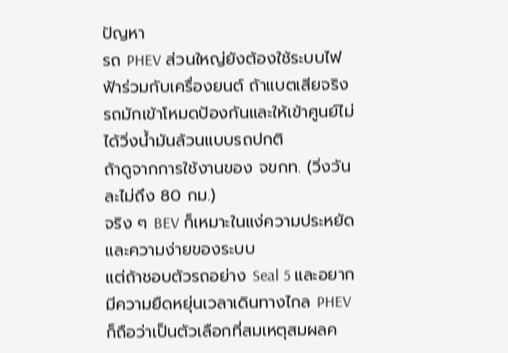ปัญหา
รถ PHEV ส่วนใหญ่ยังต้องใช้ระบบไฟฟ้าร่วมกับเครื่องยนต์ ถ้าแบตเสียจริง รถมักเข้าโหมดป้องกันและให้เข้าศูนย์ไม่ได้วิ่งน้ำมันล้วนแบบรถปกติ
ถ้าดูจากการใช้งานของ จขกท. (วิ่งวันละไม่ถึง 80 กม.)
จริง ๆ BEV ก็เหมาะในแง่ความประหยัดและความง่ายของระบบ
แต่ถ้าชอบตัวรถอย่าง Seal 5 และอยากมีความยืดหยุ่นเวลาเดินทางไกล PHEV ก็ถือว่าเป็นตัวเลือกที่สมเหตุสมผลค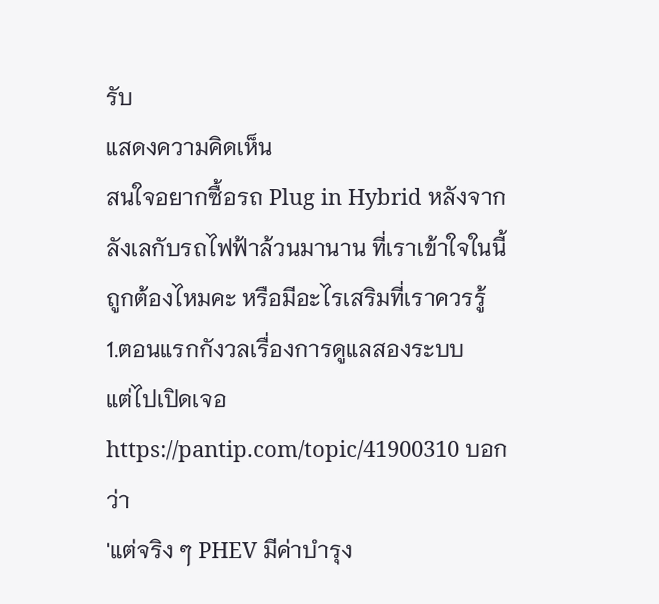รับ
แสดงความคิดเห็น
สนใจอยากซื้อรถ Plug in Hybrid หลังจากลังเลกับรถไฟฟ้าล้วนมานาน ที่เราเข้าใจในนี้ถูกต้องไหมคะ หรือมีอะไรเสริมที่เราควรรู้
1.ตอนแรกกังวลเรื่องการดูแลสองระบบ
แต่ไปเปิดเจอ https://pantip.com/topic/41900310 บอกว่า
'แต่จริง ๆ PHEV มีค่าบำรุง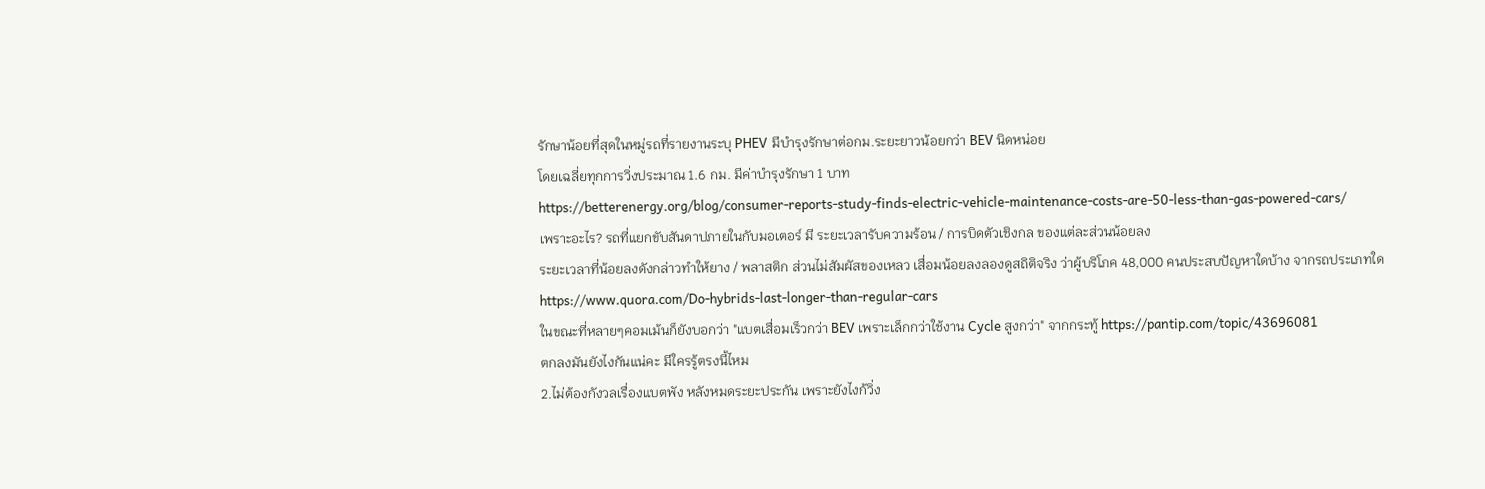รักษาน้อยที่สุดในหมู่รถที่รายงานระบุ PHEV มีบำรุงรักษาต่อกม.ระยะยาวน้อยกว่า BEV นิดหน่อย
โดยเฉลี่ยทุกการวิ่งประมาณ 1.6 กม. มีค่าบำรุงรักษา 1 บาท
https://betterenergy.org/blog/consumer-reports-study-finds-electric-vehicle-maintenance-costs-are-50-less-than-gas-powered-cars/
เพราะอะไร? รถที่แยกขับสันดาปภายในกับมอเตอร์ มี ระยะเวลารับความร้อน / การบิดตัวเชิงกล ของแต่ละส่วนน้อยลง
ระยะเวลาที่น้อยลงดังกล่าวทำให้ยาง / พลาสติก ส่วนไม่สัมผัสของเหลว เสื่อมน้อยลงลองดูสถิติจริง ว่าผู้บริโภค 48,000 คนประสบปัญหาใดบ้าง จากรถประเภทใด
https://www.quora.com/Do-hybrids-last-longer-than-regular-cars
ในขณะที่หลายๆคอมเม้นก็ยังบอกว่า "แบตเสื่อมเร็วกว่า BEV เพราะเล็กกว่าใช้งาน Cycle สูงกว่า" จากกระทู้ https://pantip.com/topic/43696081
ตกลงมันยังไงกันแน่คะ มีใครรู้ตรงนี้ไหม
2.ไม่ต้องกังวลเรื่องแบตพัง หลังหมดระยะประกัน เพราะยังไงก้วิ่ง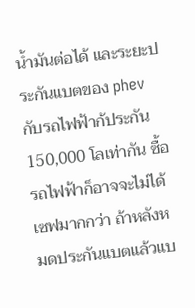น้ำมันต่อได้ และระยะประกันแบตของ phev กับรถไฟฟ้าก้ประกัน 150,000 โลเท่ากัน ซื้อรถไฟฟ้าก็อาจจะไม่ได้เซฟมากกว่า ถ้าหลังหมดประกันแบตแล้วแบ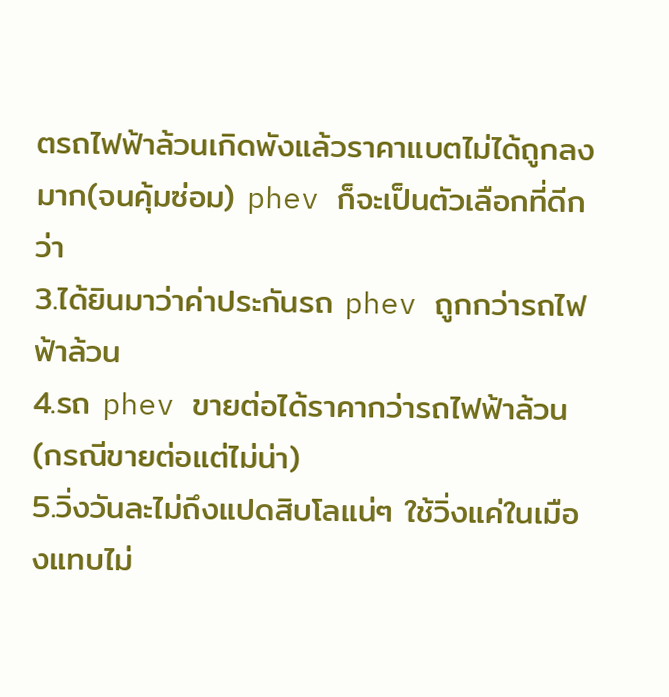ตรถไฟฟ้าล้วนเกิดพังแล้วราคาแบตไม่ได้ถูกลงมาก(จนคุ้มซ่อม) phev ก็จะเป็นตัวเลือกที่ดีกว่า
3.ได้ยินมาว่าค่าประกันรถ phev ถูกกว่ารถไฟฟ้าล้วน
4.รถ phev ขายต่อได้ราคากว่ารถไฟฟ้าล้วน (กรณีขายต่อแต่ไม่น่า)
5.วิ่งวันละไม่ถึงแปดสิบโลแน่ๆ ใช้วิ่งแค่ในเมืองแทบไม่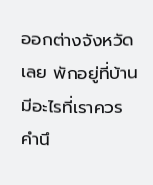ออกต่างจังหวัดเลย พักอยู่ที่บ้าน
มีอะไรที่เราควรคำนึ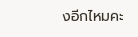งอีกไหมคะ